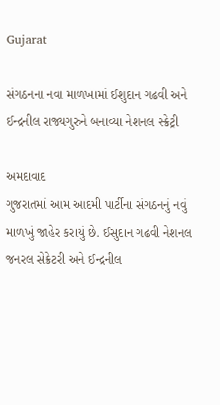Gujarat

સંગઠનના નવા માળખામાં ઈશુદાન ગઢવી અને ઈન્દ્રનીલ રાજ્યગુરુને બનાવ્યા નેશનલ સ્ક્રેટ્રી

અમદાવાદ
ગુજરાતમાં આમ આદમી પાર્ટીના સંગઠનનું નવું માળખું જાહેર કરાયું છે. ઈસુદાન ગઢવી નેશનલ જનરલ સેક્રેટરી અને ઈન્દ્રનીલ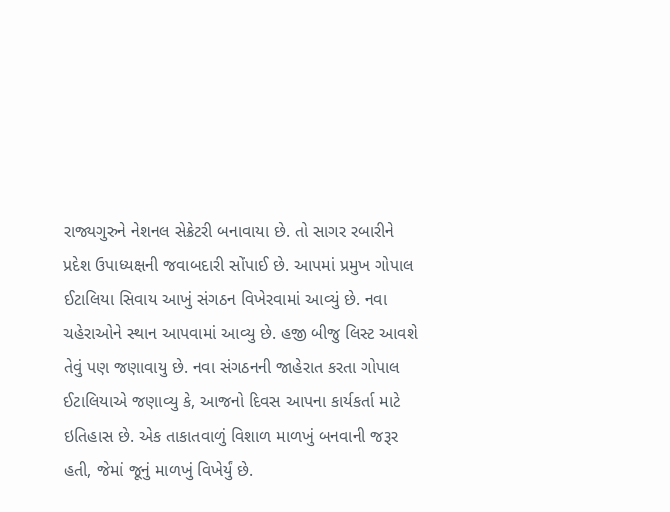રાજ્યગુરુને નેશનલ સેક્રેટરી બનાવાયા છે. તો સાગર રબારીને પ્રદેશ ઉપાધ્યક્ષની જવાબદારી સોંપાઈ છે. આપમાં પ્રમુખ ગોપાલ ઈટાલિયા સિવાય આખું સંગઠન વિખેરવામાં આવ્યું છે. નવા ચહેરાઓને સ્થાન આપવામાં આવ્યુ છે. હજી બીજુ લિસ્ટ આવશે તેવું પણ જણાવાયુ છે. નવા સંગઠનની જાહેરાત કરતા ગોપાલ ઈટાલિયાએ જણાવ્યુ કે, આજનો દિવસ આપના કાર્યકર્તા માટે ઇતિહાસ છે. એક તાકાતવાળું વિશાળ માળખું બનવાની જરૂર હતી, જેમાં જૂનું માળખું વિખેર્યું છે.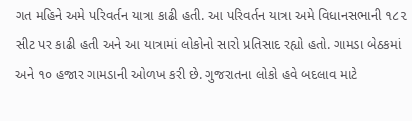ગત મહિને અમે પરિવર્તન યાત્રા કાઢી હતી. આ પરિવર્તન યાત્રા અમે વિધાનસભાની ૧૮૨ સીટ પર કાઢી હતી અને આ યાત્રામાં લોકોનો સારો પ્રતિસાદ રહ્યો હતો. ગામડા બેઠકમાં અને ૧૦ હજાર ગામડાની ઓળખ કરી છે. ગુજરાતના લોકો હવે બદલાવ માટે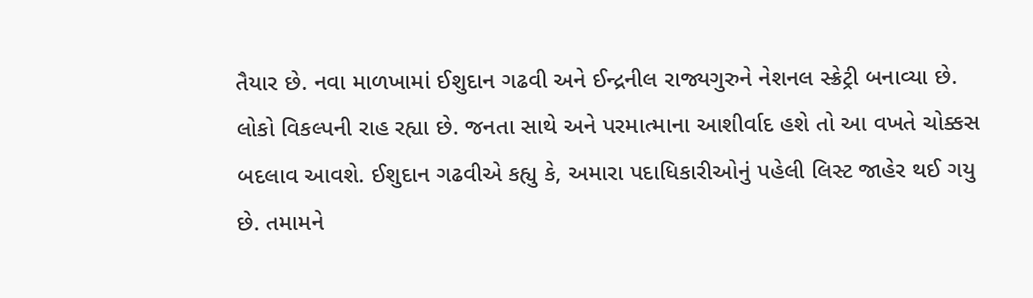તૈયાર છે. નવા માળખામાં ઈશુદાન ગઢવી અને ઈન્દ્રનીલ રાજ્યગુરુને નેશનલ સ્ક્રેટ્રી બનાવ્યા છે. લોકો વિકલ્પની રાહ રહ્યા છે. જનતા સાથે અને પરમાત્માના આશીર્વાદ હશે તો આ વખતે ચોક્કસ બદલાવ આવશે. ઈશુદાન ગઢવીએ કહ્યુ કે, અમારા પદાધિકારીઓનું પહેલી લિસ્ટ જાહેર થઈ ગયુ છે. તમામને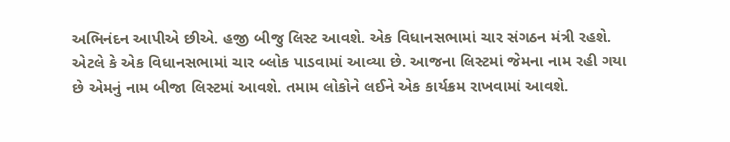અભિનંદન આપીએ છીએ. હજી બીજુ લિસ્ટ આવશે. એક વિધાનસભામાં ચાર સંગઠન મંત્રી રહશે. એટલે કે એક વિધાનસભામાં ચાર બ્લોક પાડવામાં આવ્યા છે. આજના લિસ્ટમાં જેમના નામ રહી ગયા છે એમનું નામ બીજા લિસ્ટમાં આવશે. તમામ લોકોને લઈને એક કાર્યક્રમ રાખવામાં આવશે.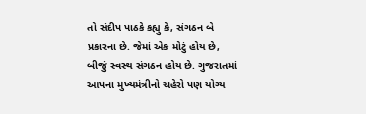તો સંદીપ પાઠકે કહ્યુ કે, સંગઠન બે પ્રકારના છે. જેમાં એક મોટું હોય છે, બીજું સ્વસ્થ સંગઠન હોય છે. ગુજરાતમાં આપના મુખ્યમંત્રીનો ચહેરો પણ યોગ્ય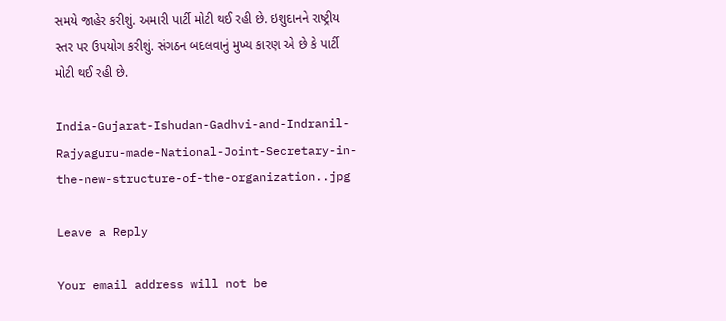સમયે જાહેર કરીશું. અમારી પાર્ટી મોટી થઈ રહી છે. ઇશુદાનને રાષ્ટ્રીય સ્તર પર ઉપયોગ કરીશું. સંગઠન બદલવાનું મુખ્ય કારણ એ છે કે પાર્ટી મોટી થઈ રહી છે.

India-Gujarat-Ishudan-Gadhvi-and-Indranil-Rajyaguru-made-National-Joint-Secretary-in-the-new-structure-of-the-organization..jpg

Leave a Reply

Your email address will not be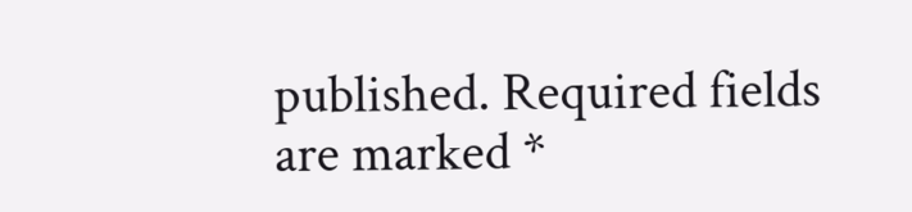published. Required fields are marked *